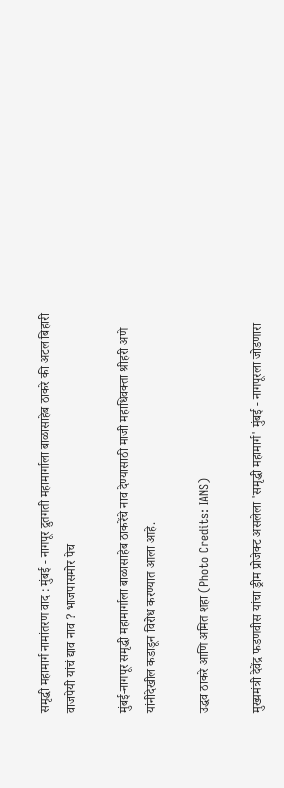समृद्धी महामार्ग नामांतरण वाद : मुंबई - नागपूर द्रुतगती महामार्गाला बाळासाहेब ठाकरे की अटल बिहारी वाजपेयी यांचं द्याव नाव ? भाजपासमोर पेच

मुंबई-नागपूर समृद्धी महामार्गाला बाळासाहेब ठाकरेंचे नाव देण्यासाठी माजी महाधिवक्ता श्रीहरी अणे यांनीदेखील कडाडून विरोध करण्यात आला आहे.

उद्धव ठाकरे आणि अमित शहा (Photo Credits: IANS)

मुख्यमंत्री देवेंद्र फडणवीस यांचा ड्रीम प्रोजेक्ट असलेला 'समृद्धी महामार्ग' मुंबई - नागपूरला जोडणारा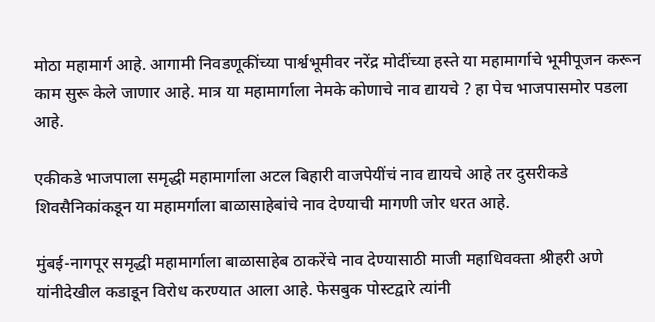मोठा महामार्ग आहे. आगामी निवडणूकींच्या पार्श्वभूमीवर नरेंद्र मोदींच्या हस्ते या महामार्गाचे भूमीपूजन करून काम सुरू केले जाणार आहे. मात्र या महामार्गाला नेमके कोणाचे नाव द्यायचे ? हा पेच भाजपासमोर पडला आहे.

एकीकडे भाजपाला समृद्धी महामार्गाला अटल बिहारी वाजपेयींचं नाव द्यायचे आहे तर दुसरीकडे शिवसैनिकांकडून या महामर्गाला बाळासाहेबांचे नाव देण्याची मागणी जोर धरत आहे.

मुंबई-नागपूर समृद्धी महामार्गाला बाळासाहेब ठाकरेंचे नाव देण्यासाठी माजी महाधिवक्ता श्रीहरी अणे यांनीदेखील कडाडून विरोध करण्यात आला आहे. फेसबुक पोस्टद्वारे त्यांनी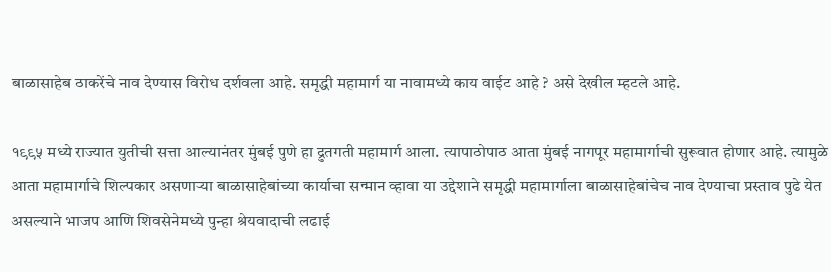बाळासाहेब ठाकरेंचे नाव देण्यास विरोध दर्शवला आहे. समृद्धी महामार्ग या नावामध्ये काय वाईट आहे ? असे देखील म्हटले आहे.

१९९५ मध्ये राज्यात युतीची सत्ता आल्यानंतर मुंबई पुणे हा द्रुतगती महामार्ग आला. त्यापाठोपाठ आता मुंबई नागपूर महामार्गाची सुरूवात होणार आहे. त्यामुळे आता महामार्गाचे शिल्पकार असणार्‍या बाळासाहेबांच्या कार्याचा सन्मान व्हावा या उद्देशाने समृद्धी महामार्गाला बाळासाहेबांचेच नाव देण्याचा प्रस्ताव पुढे येत असल्याने भाजप आणि शिवसेनेमध्ये पुन्हा श्रेयवादाची लढाई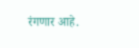रंगणार आहे.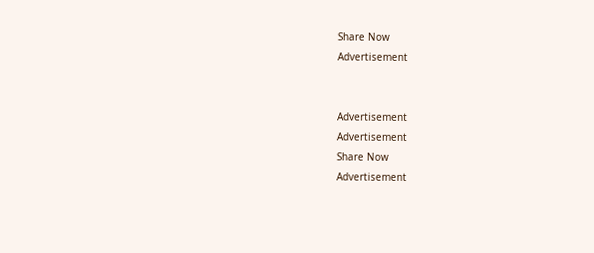Share Now
Advertisement


Advertisement
Advertisement
Share Now
Advertisement